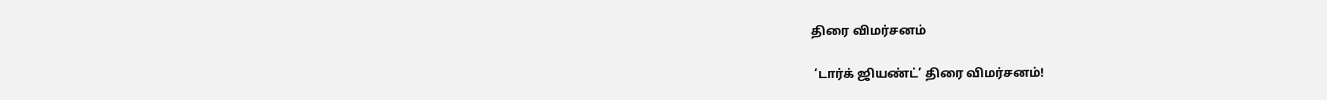திரை விமர்சனம்

 ‘டார்க் ஜியண்ட்’ திரை விமர்சனம்!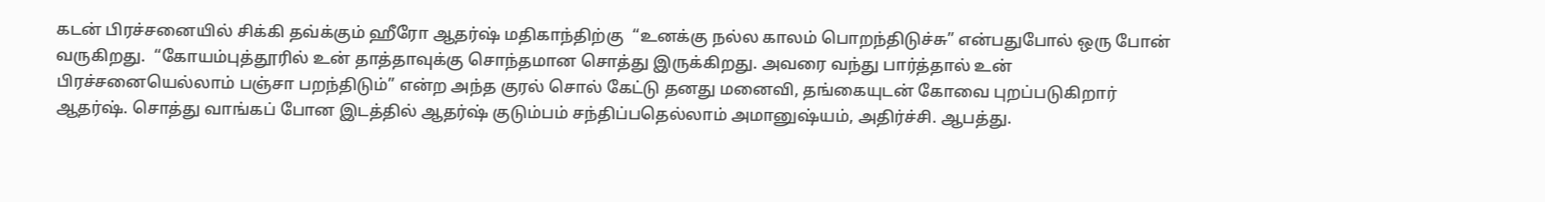கடன் பிரச்சனையில் சிக்கி தவ்க்கும் ஹீரோ ஆதர்ஷ் மதிகாந்திற்கு  “உனக்கு நல்ல காலம் பொறந்திடுச்சு” என்பதுபோல் ஒரு போன் வருகிறது.  “கோயம்புத்தூரில் உன் தாத்தாவுக்கு சொந்தமான சொத்து இருக்கிறது. அவரை வந்து பார்த்தால் உன் பிரச்சனையெல்லாம் பஞ்சா பறந்திடும்” என்ற அந்த குரல் சொல் கேட்டு தனது மனைவி, தங்கையுடன் கோவை புறப்படுகிறார் ஆதர்ஷ். சொத்து வாங்கப் போன இடத்தில் ஆதர்ஷ் குடும்பம் சந்திப்பதெல்லாம் அமானுஷ்யம், அதிர்ச்சி. ஆபத்து.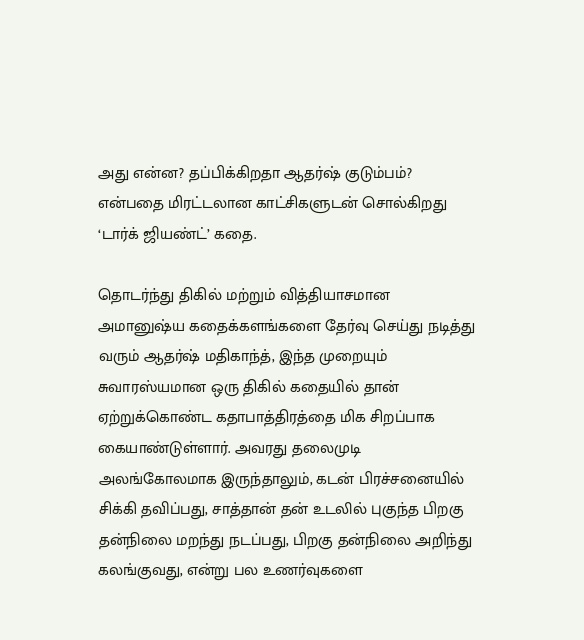அது என்ன? தப்பிக்கிறதா ஆதர்ஷ் குடும்பம்? என்பதை மிரட்டலான காட்சிகளுடன் சொல்கிறது ‘டார்க் ஜியண்ட்’ கதை.

தொடர்ந்து திகில் மற்றும் வித்தியாசமான அமானுஷ்ய கதைக்களங்களை தேர்வு செய்து நடித்து வரும் ஆதர்ஷ் மதிகாந்த், இந்த முறையும் சுவாரஸ்யமான ஒரு திகில் கதையில் தான் ஏற்றுக்கொண்ட கதாபாத்திரத்தை மிக சிறப்பாக கையாண்டுள்ளார். அவரது தலைமுடி அலங்கோலமாக இருந்தாலும், கடன் பிரச்சனையில் சிக்கி தவிப்பது, சாத்தான் தன் உடலில் புகுந்த பிறகு தன்நிலை மறந்து நடப்பது, பிறகு தன்நிலை அறிந்து கலங்குவது, என்று பல உணர்வுகளை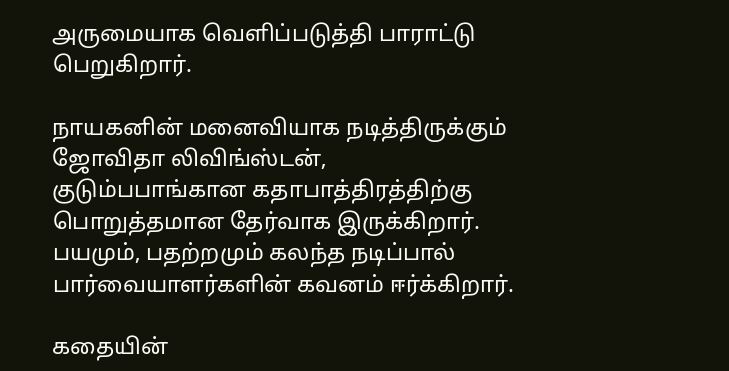அருமையாக வெளிப்படுத்தி பாராட்டு பெறுகிறார்.

நாயகனின் மனைவியாக நடித்திருக்கும் ஜோவிதா லிவிங்ஸ்டன், குடும்பபாங்கான கதாபாத்திரத்திற்கு பொறுத்தமான தேர்வாக இருக்கிறார். பயமும், பதற்றமும் கலந்த நடிப்பால் பார்வையாளர்களின் கவனம் ஈர்க்கிறார்.

கதையின்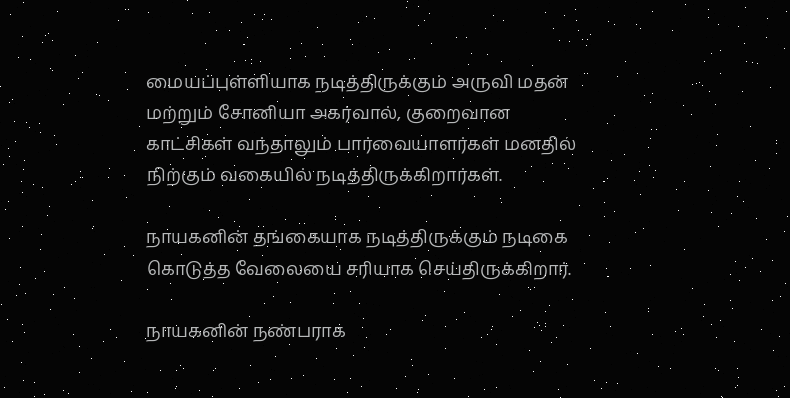மையப்புள்ளியாக நடித்திருக்கும் அருவி மதன் மற்றும் சோனியா அகர்வால், குறைவான காட்சிகள் வந்தாலும் பார்வையாளர்கள் மனதில் நிற்கும் வகையில் நடித்திருக்கிறார்கள்.

நாயகனின் தங்கையாக நடித்திருக்கும் நடிகை கொடுத்த வேலையை சரியாக செய்திருக்கிறார்.

நாயகனின் நண்பராக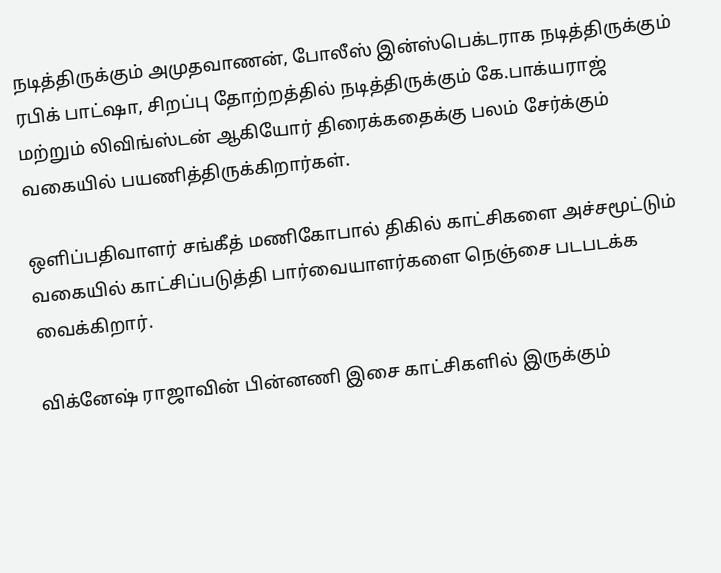நடித்திருக்கும் அமுதவாணன், போலீஸ் இன்ஸ்பெக்டராக நடித்திருக்கும் ரபிக் பாட்ஷா, சிறப்பு தோற்றத்தில் நடித்திருக்கும் கே.பாக்யராஜ் மற்றும் லிவிங்ஸ்டன் ஆகியோர் திரைக்கதைக்கு பலம் சேர்க்கும் வகையில் பயணித்திருக்கிறார்கள்.

ஒளிப்பதிவாளர் சங்கீத் மணிகோபால் திகில் காட்சிகளை அச்சமூட்டும் வகையில் காட்சிப்படுத்தி பார்வையாளர்களை நெஞ்சை படபடக்க வைக்கிறார்.

விக்னேஷ் ராஜாவின் பின்னணி இசை காட்சிகளில் இருக்கும்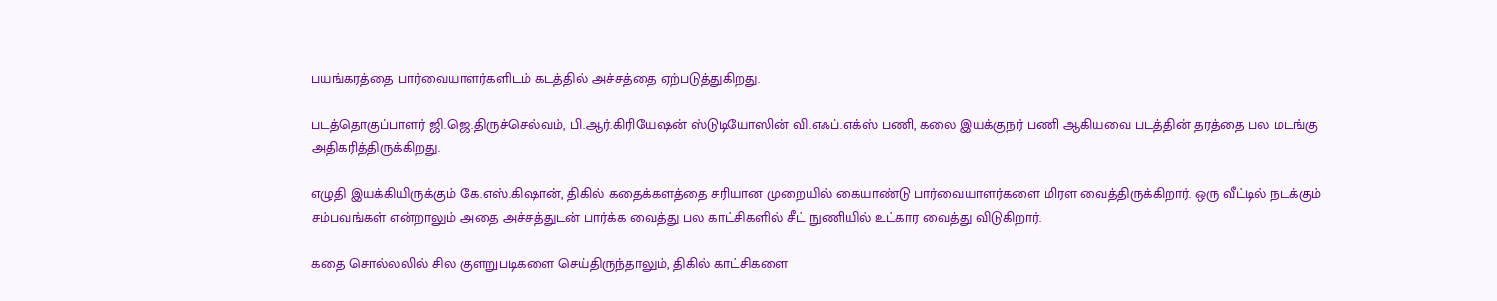பயங்கரத்தை பார்வையாளர்களிடம் கடத்தில் அச்சத்தை ஏற்படுத்துகிறது.

படத்தொகுப்பாளர் ஜி.ஜெ.திருச்செல்வம், பி.ஆர்.கிரியேஷன் ஸ்டுடியோஸின் வி.எஃப்.எக்ஸ் பணி, கலை இயக்குநர் பணி ஆகியவை படத்தின் தரத்தை பல மடங்கு அதிகரித்திருக்கிறது.

எழுதி இயக்கியிருக்கும் கே.எஸ்.கிஷான், திகில் கதைக்களத்தை சரியான முறையில் கையாண்டு பார்வையாளர்களை மிரள வைத்திருக்கிறார். ஒரு வீட்டில் நடக்கும் சம்பவங்கள் என்றாலும் அதை அச்சத்துடன் பார்க்க வைத்து பல காட்சிகளில் சீட் நுணியில் உட்கார வைத்து விடுகிறார்.

கதை சொல்லலில் சில குளறுபடிகளை செய்திருந்தாலும், திகில் காட்சிகளை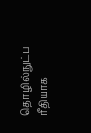தொழில்நுட்ப ரீதியாக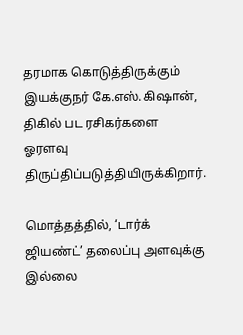தரமாக கொடுத்திருக்கும் இயக்குநர் கே.எஸ்.கிஷான், திகில் பட ரசிகர்களை ஓரளவு திருப்திப்படுத்தியிருக்கிறார்.

மொத்தத்தில், ‘டார்க் ஜியண்ட்’ தலைப்பு அளவுக்கு இல்லை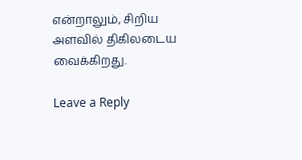என்றாலும், சிறிய அளவில் திகிலடைய வைக்கிறது.

Leave a Reply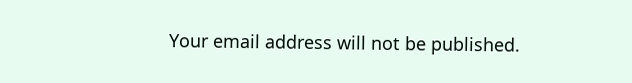Your email address will not be published.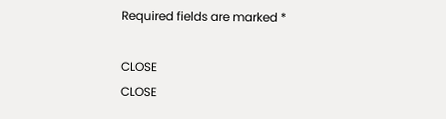Required fields are marked *

CLOSE
CLOSE